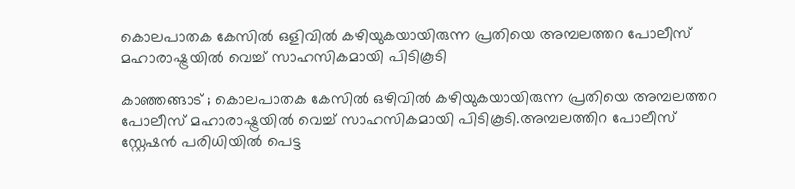കൊലപാതക കേസില്‍ ഒളിവില്‍ കഴിയുകയായിരുന്ന പ്രതിയെ അമ്പലത്തറ പോലീസ് മഹാരാഷ്ട്രയില്‍ വെച്ച് സാഹസികമായി പിടികൂടി

കാഞ്ഞങ്ങാട് ; കൊലപാതക കേസില്‍ ഒഴിവില്‍ കഴിയുകയായിരുന്ന പ്രതിയെ അമ്പലത്തറ പോലീസ് മഹാരാഷ്ട്രയില്‍ വെച്ച് സാഹസികമായി പിടികൂടി.അമ്പലത്തിറ പോലീസ് സ്റ്റേഷന്‍ പരിധിയില്‍ പെട്ട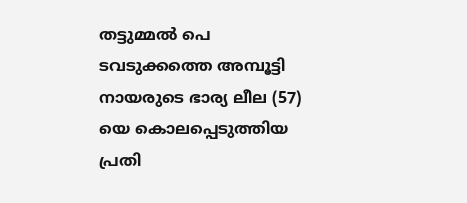തട്ടുമ്മല്‍ പെ ടവടുക്കത്തെ അമ്പൂട്ടി നായരുടെ ഭാര്യ ലീല (57) യെ കൊലപ്പെടുത്തിയ പ്രതി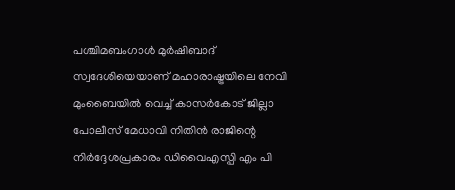പശ്ചിമബംഗാള്‍ മുര്‍ഷിബാദ് സ്വദേശിയെയാണ് മഹാരാഷ്ട്രയിലെ നേവി മുംബൈയില്‍ വെച്ച് കാസര്‍കോട് ജില്ലാ പോലീസ് മേധാവി നിതിന്‍ രാജിന്റെ നിര്‍ദ്ദേശപ്രകാരം ഡിവൈഎസ്പി എം പി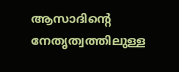ആസാദിന്റെ നേതൃത്വത്തിലുള്ള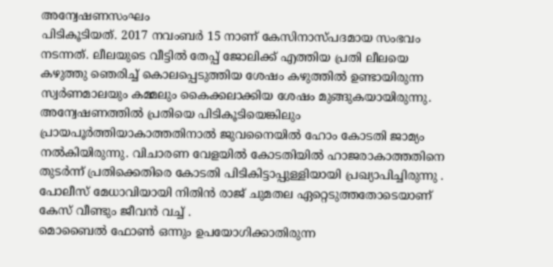അന്വേഷണസംഘം
പിടികൂടിയത്. 2017 നവംബര്‍ 15 നാണ് കേസിനാസ്പദമായ സംഭവം നടന്നത്. ലീലയുടെ വീട്ടില്‍ തേപ്പ് ജോലിക്ക് എത്തിയ പ്രതി ലീലയെ കഴുത്തു ഞെരിച്ച് കൊലപ്പെടുത്തിയ ശേഷം കഴുത്തില്‍ ഉണ്ടായിരുന്ന സ്വര്‍ണമാലയും കമ്മലും കൈക്കലാക്കിയ ശേഷം മുങ്ങുകയായിരുന്നു. അന്വേഷണത്തില്‍ പ്രതിയെ പിടികൂടിയെങ്കിലും പ്രായപൂര്‍ത്തിയാകാത്തതിനാല്‍ ജുവനൈയില്‍ ഹോം കോടതി ജാമ്യം നല്‍കിയിരുന്നു. വിചാരണ വേളയില്‍ കോടതിയില്‍ ഹാജരാകാത്തതിനെ തുടര്‍ന്ന് പ്രതിക്കെതിരെ കോടതി പിടികിട്ടാപ്പുള്ളിയായി പ്രഖ്യാപിച്ചിരുന്നു .
പോലീസ് മേധാവിയായി നിതിന്‍ രാജ് ചുമതല ഏറ്റെടുത്തതോടെയാണ് കേസ് വീണ്ടും ജീവന്‍ വച്ച് .
മൊബൈല്‍ ഫോണ്‍ ഒന്നും ഉപയോഗിക്കാതിരുന്ന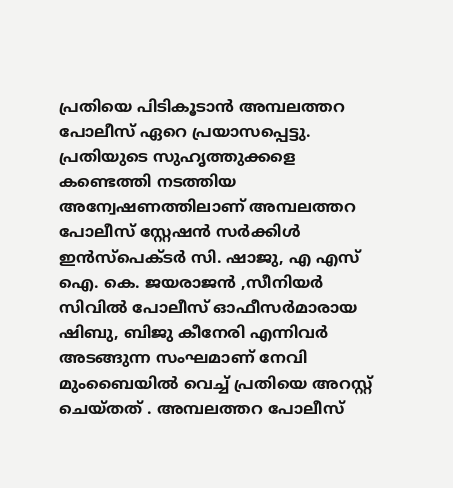പ്രതിയെ പിടികൂടാന്‍ അമ്പലത്തറ പോലീസ് ഏറെ പ്രയാസപ്പെട്ടു. പ്രതിയുടെ സുഹൃത്തുക്കളെ കണ്ടെത്തി നടത്തിയ അന്വേഷണത്തിലാണ് അമ്പലത്തറ പോലീസ് സ്റ്റേഷന്‍ സര്‍ക്കിള്‍ ഇന്‍സ്‌പെക്ടര്‍ സി. ഷാജു, എ എസ് ഐ. കെ. ജയരാജന്‍ ,സീനിയര്‍ സിവില്‍ പോലീസ് ഓഫീസര്‍മാരായ ഷിബു, ബിജു കീനേരി എന്നിവര്‍ അടങ്ങുന്ന സംഘമാണ് നേവി മുംബൈയില്‍ വെച്ച് പ്രതിയെ അറസ്റ്റ് ചെയ്തത് . അമ്പലത്തറ പോലീസ്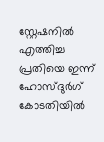സ്റ്റേഷനില്‍ എത്തിച്ച പ്രതിയെ ഇന്ന് ഹോസ്ദുര്‍ഗ് കോടതിയില്‍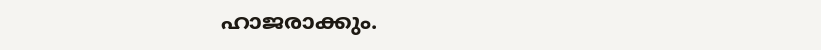ഹാജരാക്കും.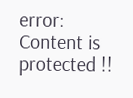error: Content is protected !!